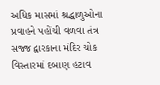અધિક માસમાં શ્રદ્ધાળુઓના પ્રવાહને પહોંચી વળવા તંત્ર સજ્જ દ્વારકાના મંદિર ચોક વિસ્તારમાં દબાણ હટાવ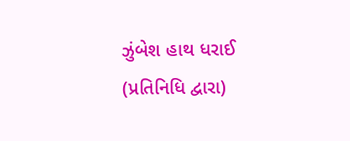ઝુંબેશ હાથ ધરાઈ
(પ્રતિનિધિ દ્વારા)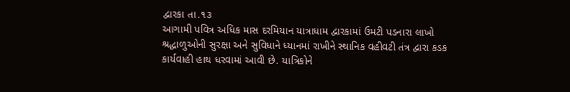દ્વારકા તા.૧૩
આગામી પવિત્ર અધિક માસ દરમિયાન યાત્રાધામ દ્વારકામાં ઉમટી પડનારા લાખો શ્રદ્ધાળુઓની સુરક્ષા અને સુવિધાને ધ્યાનમાં રાખીને સ્થાનિક વહીવટી તંત્ર દ્વારા કડક કાર્યવાહી હાથ ધરવામાં આવી છે. યાત્રિકોને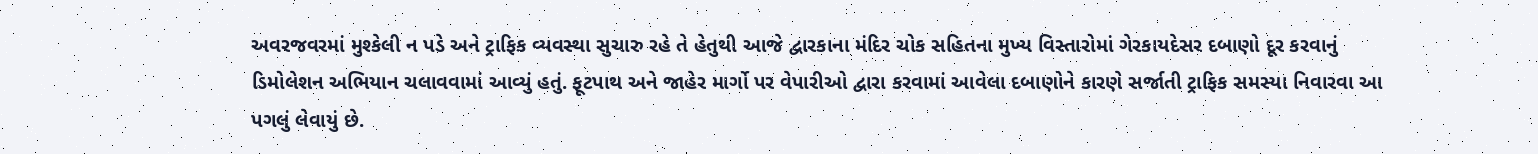અવરજવરમાં મુશ્કેલી ન પડે અને ટ્રાફિક વ્યવસ્થા સુચારુ રહે તે હેતુથી આજે દ્વારકાના મંદિર ચોક સહિતના મુખ્ય વિસ્તારોમાં ગેરકાયદેસર દબાણો દૂર કરવાનું ડિમોલેશન અભિયાન ચલાવવામાં આવ્યું હતું. ફૂટપાથ અને જાહેર માર્ગો પર વેપારીઓ દ્વારા કરવામાં આવેલા દબાણોને કારણે સર્જાતી ટ્રાફિક સમસ્યા નિવારવા આ પગલું લેવાયું છે.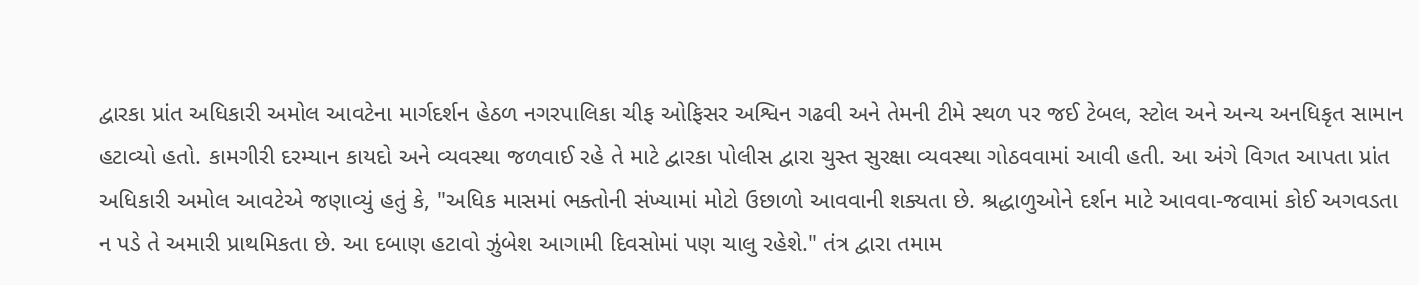દ્વારકા પ્રાંત અધિકારી અમોલ આવટેના માર્ગદર્શન હેઠળ નગરપાલિકા ચીફ ઓફિસર અશ્વિન ગઢવી અને તેમની ટીમે સ્થળ પર જઈ ટેબલ, સ્ટોલ અને અન્ય અનધિકૃત સામાન હટાવ્યો હતો. કામગીરી દરમ્યાન કાયદો અને વ્યવસ્થા જળવાઈ રહે તે માટે દ્વારકા પોલીસ દ્વારા ચુસ્ત સુરક્ષા વ્યવસ્થા ગોઠવવામાં આવી હતી. આ અંગે વિગત આપતા પ્રાંત અધિકારી અમોલ આવટેએ જણાવ્યું હતું કે, "અધિક માસમાં ભક્તોની સંખ્યામાં મોટો ઉછાળો આવવાની શક્યતા છે. શ્રદ્ધાળુઓને દર્શન માટે આવવા-જવામાં કોઈ અગવડતા ન પડે તે અમારી પ્રાથમિકતા છે. આ દબાણ હટાવો ઝુંબેશ આગામી દિવસોમાં પણ ચાલુ રહેશે." તંત્ર દ્વારા તમામ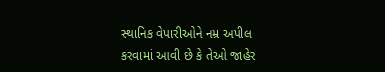સ્થાનિક વેપારીઓને નમ્ર અપીલ કરવામાં આવી છે કે તેઓ જાહેર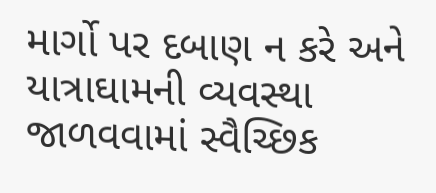માર્ગો પર દબાણ ન કરે અને યાત્રાઘામની વ્યવસ્થા જાળવવામાં સ્વૈચ્છિક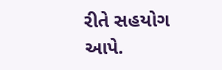રીતે સહયોગ આપે.